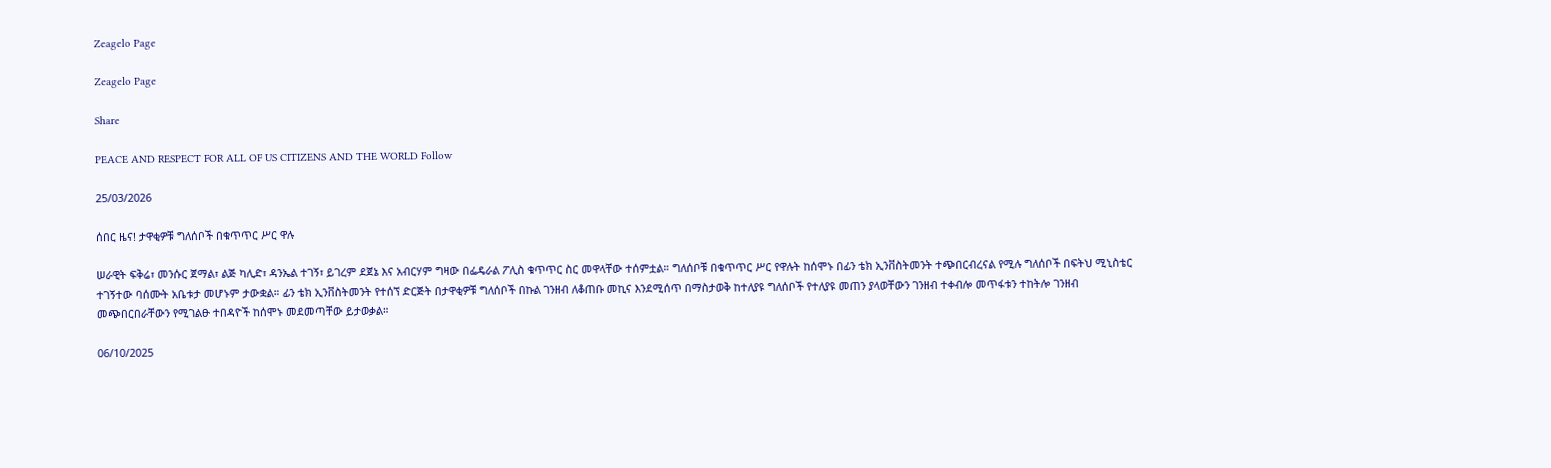Zeagelo Page

Zeagelo Page

Share

PEACE AND RESPECT FOR ALL OF US CITIZENS AND THE WORLD Follow

25/03/2026

ሰበር ዜና! ታዋቂዎቹ ግለሰቦች በቁጥጥር ሥር ዋሉ

ሠራዊት ፍቅሬ፣ መንሱር ጀማል፣ ልጅ ካሊድ፣ ዳንኤል ተገኝ፣ ይገረም ደጀኔ እና አብርሃም ግዛው በፌዴራል ፖሊስ ቁጥጥር ስር መዋላቸው ተሰምቷል። ግለሰቦቹ በቁጥጥር ሥር የዋሉት ከሰሞኑ በፊን ቴክ ኢንቨስትመንት ተጭበርብረናል የሚሉ ግለሰቦች በፍትህ ሚኒስቴር ተገኝተው ባሰሙት አቤቱታ መሆኑም ታውቋል። ፊን ቴክ ኢንቨስትመንት የተሰኘ ድርጅት በታዋቂዎቹ ግለሰቦች በኩል ገንዘብ ለቆጠቡ መኪና እንደሚሰጥ በማስታወቅ ከተለያዩ ግለሰቦች የተለያዩ መጠን ያላወቸውን ገንዘብ ተቀብሎ መጥፋቱን ተከትሎ ገንዘብ መጭበርበራቸውን የሚገልፁ ተበዳዮች ከሰሞኑ መደመጣቸው ይታወቃል።

06/10/2025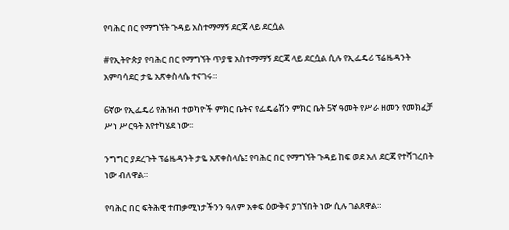የባሕር በር የማግኘት ጉዳይ አስተማማኝ ደርጃ ላይ ደርሷል

#የኢትዮጵያ የባሕር በር የማግኘት ጥያቄ አስተማማኝ ደርጃ ላይ ደርሷል ሲሉ የኢፌዴሪ ፕሬዜዳንት አምባሳደር ታዬ አጽቀስላሴ ተናገሩ።

6ኛው የኢፌዴሪ የሕዝብ ተወካዮች ምክር ቤትና የፌዴሬሽን ምክር ቤት 5ኛ ዓመት የሥራ ዘመን የመክፈቻ ሥነ ሥርዓት እየተካሄደ ነው፡፡

ንግግር ያደረጉት ፕሬዜዳንት ታዬ አጽቀስላሴ፤ የባሕር በር የማግኘት ጉዳይ ከፍ ወደ አለ ደርጃ የተሻገረበት ነው ብለዋል።

የባሕር በር ፍትሕዊ ተጠቃሚነታችንን ዓለም አቀፍ ዕውቅና ያገኘበት ነው ሲሉ ገልጸዋል።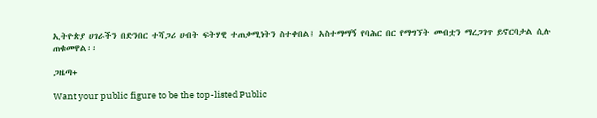ኢትዮጵያ ሀገራችን በድንበር ተሻጋሪ ሀብት ፍትሃዊ ተጠቃሚነትን ስተቀበል፤ አስተማማኝ የባሕር በር የማግኘት መብቷን ማረጋገጥ ይኖርባታል ሲሉ ጠቁመዋል፡፡

ጋዜጣ+

Want your public figure to be the top-listed Public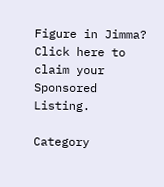Figure in Jimma?
Click here to claim your Sponsored Listing.

Category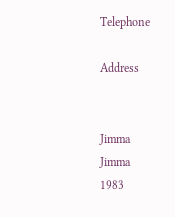Telephone

Address


Jimma
Jimma
1983